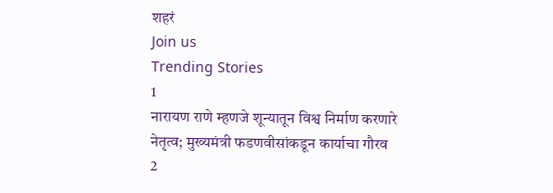शहरं
Join us
Trending Stories
1
नारायण राणे म्हणजे शून्यातून विश्व निर्माण करणारे नेतृत्व; मुख्यमंत्री फडणवीसांकडून कार्याचा गौरव
2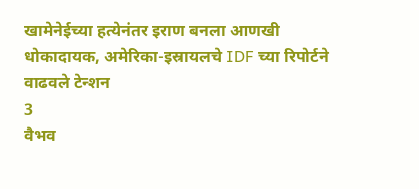खामेनेईच्या हत्येनंतर इराण बनला आणखी धोकादायक, अमेरिका-इस्रायलचे IDF च्या रिपोर्टने वाढवले टेन्शन
3
वैभव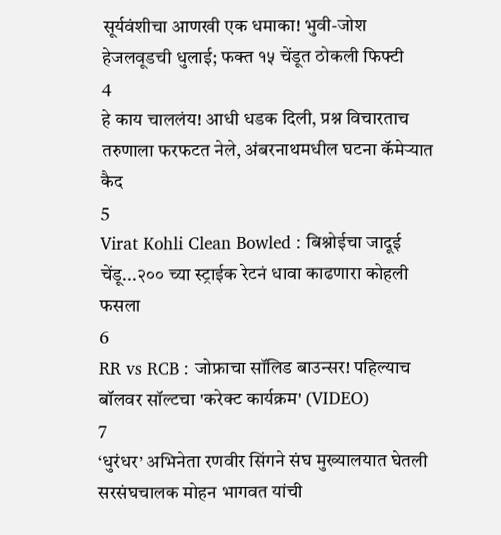सूर्यवंशीचा आणखी एक धमाका! भुवी-जोश हेजलवूडची धुलाई; फक्त १५ चेंडूत ठोकली फिफ्टी
4
हे काय चाललंय! आधी धडक दिली, प्रश्न विचारताच तरुणाला फरफटत नेले, अंबरनाथमधील घटना कॅमेऱ्यात कैद
5
Virat Kohli Clean Bowled : बिश्नोईचा जादूई चेंडू...२०० च्या स्ट्राईक रेटनं धावा काढणारा कोहली फसला
6
RR vs RCB : जोफ्राचा सॉलिड बाउन्सर! पहिल्याच बॉलवर सॉल्टचा 'करेक्ट कार्यक्रम' (VIDEO)
7
‘धुरंधर’ अभिनेता रणवीर सिंगने संघ मुख्यालयात घेतली सरसंघचालक मोहन भागवत यांची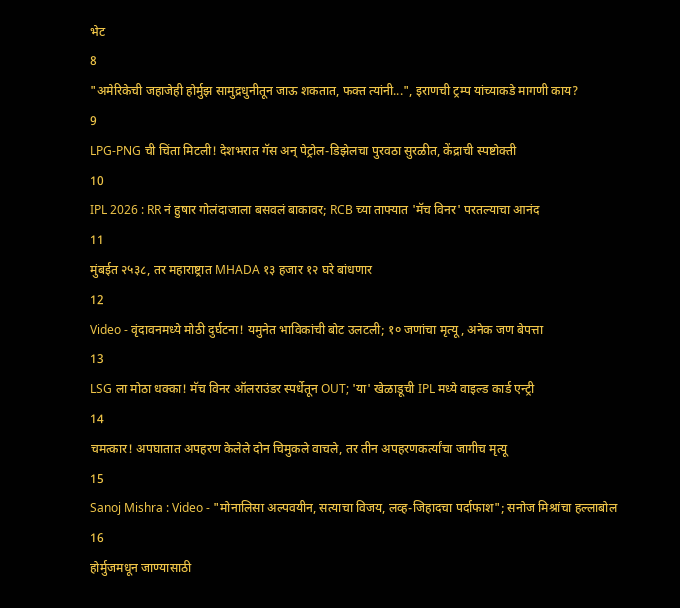भेट
8
"अमेरिकेची जहाजेही होर्मुझ सामुद्रधुनीतून जाऊ शकतात, फक्त त्यांनी...", इराणची ट्रम्प यांच्याकडे मागणी काय?
9
LPG-PNG ची चिंता मिटली! देशभरात गॅस अन् पेट्रोल-डिझेलचा पुरवठा सुरळीत, केंद्राची स्पष्टोक्ती
10
IPL 2026 : RR नं हुषार गोलंदाजाला बसवलं बाकावर; RCB च्या ताफ्यात 'मॅच विनर' परतल्याचा आनंद
11
मुंबईत २५३८, तर महाराष्ट्रात MHADA १३ हजार १२ घरे बांधणार
12
Video - वृंदावनमध्ये मोठी दुर्घटना! यमुनेत भाविकांची बोट उलटली; १० जणांचा मृत्यू, अनेक जण बेपत्ता
13
LSG ला मोठा धक्का! मॅच विनर ऑलराउंडर स्पर्धेतून OUT; 'या' खेळाडूची IPL मध्ये वाइल्ड कार्ड एन्ट्री
14
चमत्कार! अपघातात अपहरण केलेले दोन चिमुकले वाचले, तर तीन अपहरणकर्त्यांचा जागीच मृत्यू
15
Sanoj Mishra : Video - "मोनालिसा अल्पवयीन, सत्याचा विजय, लव्ह-जिहादचा पर्दाफाश"; सनोज मिश्रांचा हल्लाबोल
16
होर्मुजमधून जाण्यासाठी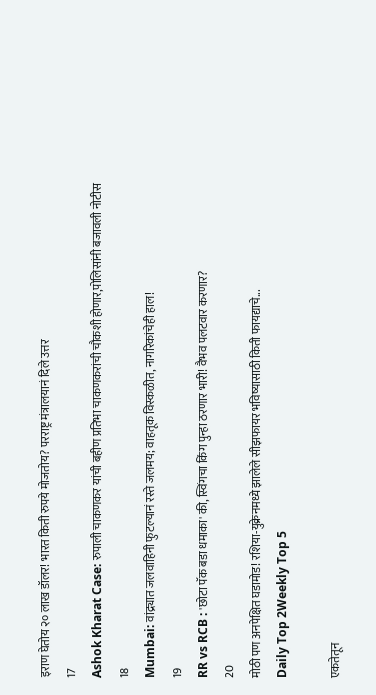इराण घेतोय २० लाख डॉलर! भारत किती रुपये मोजतोय? परराष्ट्र मंत्रालयानं दिले उत्तर
17
Ashok Kharat Case: रुपाली चाकणकर यांची बहीण प्रतिभा चाकणकरांची चौकशी होणार,पोलिसांनी बजावली नोटीस
18
Mumbai: वांद्र्यात जलवाहिनी फुटल्यानं रस्ते जलमय; वाहतूक विस्कळीत, नागरिकांचेही हाल!
19
RR vs RCB : 'छोटा पॅक बडा धमाका' की, स्विंगचा किंग पुन्हा ठरणार भारी! वैभव पलटवार करणार?
20
मोठी पण अनपेक्षित घडामोड! रशिया-युक्रेनमध्ये झालेले सीझफायर भविष्यासाठी किती फायद्याचे...
Daily Top 2Weekly Top 5

एकतेतून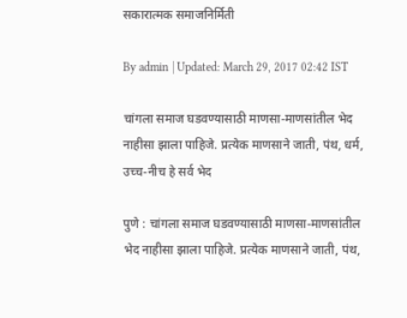सकारात्मक समाजनिर्मिती

By admin | Updated: March 29, 2017 02:42 IST

चांगला समाज घडवण्यासाठी माणसा-माणसांतील भेद नाहीसा झाला पाहिजे. प्रत्येक माणसाने जाती, पंथ, धर्म, उच्च-नीच हे सर्व भेद

पुणे : चांगला समाज घडवण्यासाठी माणसा-माणसांतील भेद नाहीसा झाला पाहिजे. प्रत्येक माणसाने जाती, पंथ,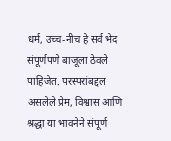धर्म, उच्च-नीच हे सर्व भेद संपूर्णपणे बाजूला ठेवले पाहिजेत. परस्परांबद्दल असलेले प्रेम, विश्वास आणि श्रद्धा या भावनेने संपूर्ण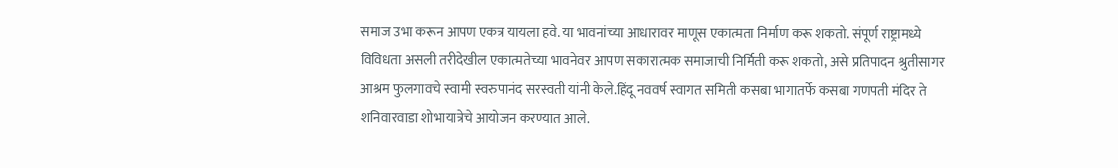समाज उभा करून आपण एकत्र यायला हवे. या भावनांच्या आधारावर माणूस एकात्मता निर्माण करू शकतो. संपूर्ण राष्ट्रामध्ये विविधता असली तरीदेखील एकात्मतेच्या भावनेवर आपण सकारात्मक समाजाची निर्मिती करू शकतो, असे प्रतिपादन श्रुतीसागर आश्रम फुलगावचे स्वामी स्वरुपानंद सरस्वती यांनी केले.हिंदू नववर्ष स्वागत समिती कसबा भागातर्फे कसबा गणपती मंदिर ते शनिवारवाडा शोभायात्रेचे आयोजन करण्यात आले.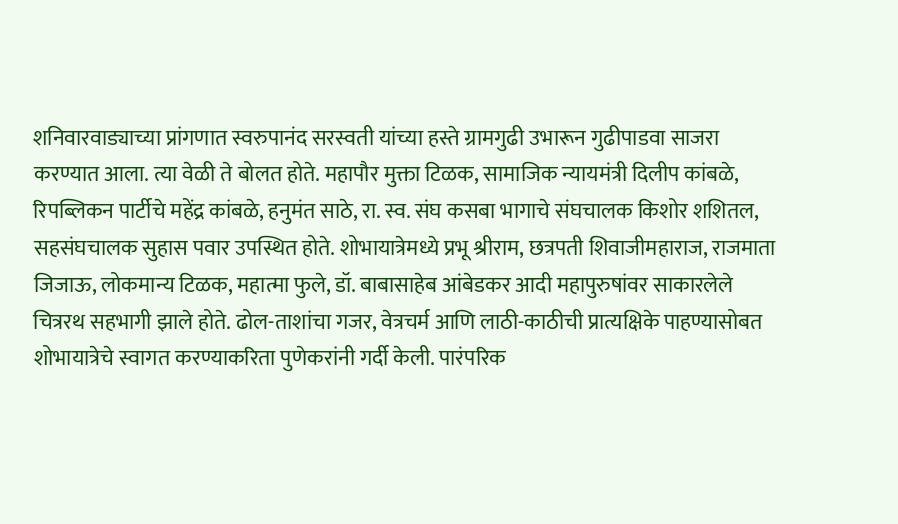शनिवारवाड्याच्या प्रांगणात स्वरुपानंद सरस्वती यांच्या हस्ते ग्रामगुढी उभारून गुढीपाडवा साजरा करण्यात आला. त्या वेळी ते बोलत होते. महापौर मुक्ता टिळक, सामाजिक न्यायमंत्री दिलीप कांबळे, रिपब्लिकन पार्टीचे महेंद्र कांबळे, हनुमंत साठे, रा. स्व. संघ कसबा भागाचे संघचालक किशोर शशितल, सहसंघचालक सुहास पवार उपस्थित होते. शोभायात्रेमध्ये प्रभू श्रीराम, छत्रपती शिवाजीमहाराज, राजमाता जिजाऊ, लोकमान्य टिळक, महात्मा फुले, डॉ. बाबासाहेब आंबेडकर आदी महापुरुषांवर साकारलेले चित्ररथ सहभागी झाले होते. ढोल-ताशांचा गजर, वेत्रचर्म आणि लाठी-काठीची प्रात्यक्षिके पाहण्यासोबत शोभायात्रेचे स्वागत करण्याकरिता पुणेकरांनी गर्दी केली. पारंपरिक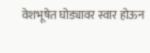वेशभूषेत घोड्यावर स्वार होऊन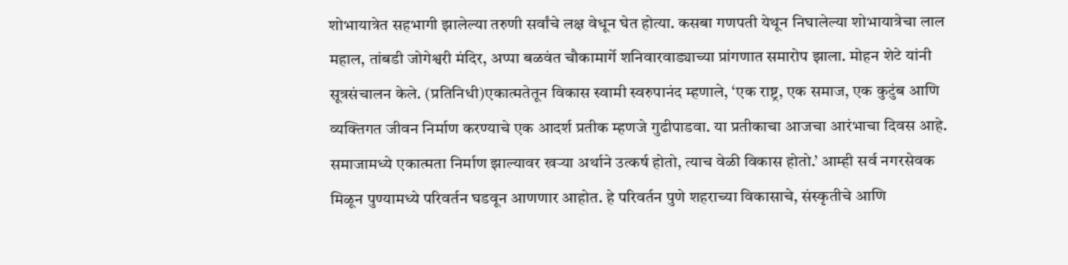शोभायात्रेत सहभागी झालेल्या तरुणी सर्वांचे लक्ष वेधून घेत होत्या. कसबा गणपती येथून निघालेल्या शोभायात्रेचा लाल महाल, तांबडी जोगेश्वरी मंदिर, अप्पा बळवंत चौकामार्गे शनिवारवाड्याच्या प्रांगणात समारोप झाला. मोहन शेटे यांनी सूत्रसंचालन केले. (प्रतिनिधी)एकात्मतेतून विकास स्वामी स्वरुपानंद म्हणाले, ‘एक राष्ट्र, एक समाज, एक कुटुंब आणि व्यक्तिगत जीवन निर्माण करण्याचे एक आदर्श प्रतीक म्हणजे गुढीपाडवा. या प्रतीकाचा आजचा आरंभाचा दिवस आहे. समाजामध्ये एकात्मता निर्माण झाल्यावर खऱ्या अर्थाने उत्कर्ष होतो, त्याच वेळी विकास होतो.’ आम्ही सर्व नगरसेवक मिळून पुण्यामध्ये परिवर्तन घडवून आणणार आहोत. हे परिवर्तन पुणे शहराच्या विकासाचे, संस्कृतीचे आणि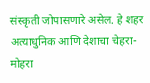संस्कृती जोपासणारे असेल. हे शहर अत्याधुनिक आणि देशाचा चेहरा-मोहरा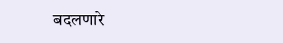बदलणारे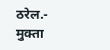ठरेल.- मुक्ता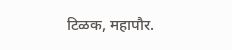टिळक, महापौर.